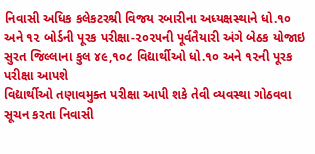નિવાસી અધિક કલેકટરશ્રી વિજય રબારીના અધ્યક્ષસ્થાને ધો.૧૦ અને ૧૨ બોર્ડની પૂરક પરીક્ષા-૨૦૨૫ની પૂર્વતૈયારી અંગે બેઠક યોજાઇ
સુરત જિલ્લાના કુલ ૪૯,૧૦૮ વિદ્યાર્થીઓ ધો.૧૦ અને ૧૨ની પૂરક પરીક્ષા આપશે
વિદ્યાર્થીઓ તણાવમુક્ત પરીક્ષા આપી શકે તેવી વ્યવસ્થા ગોઠવવા સૂચન કરતા નિવાસી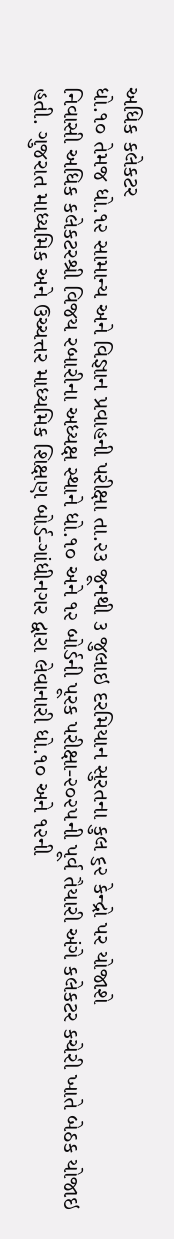અધિક કલેકટર
ધો.૧૦ તેમજ ધો.૧૨ સામાન્ય અને વિજ્ઞાન પ્રવાહની પરીક્ષા તા.૨૩ જૂનથી ૩ જુલાઇ દરમિયાન સુરતના કુલ ૬૨ કેન્દ્રો પર યોજાશે
નિવાસી અધિક કલેકટરશ્રી વિજય રબારીના અધ્યક્ષ સ્થાને ધો.૧૦ અને ૧૨ બોર્ડની પૂરક પરીક્ષા-૨૦૨૫ની પૂર્વ તૈયારી અંગે કલેકટર કચેરી ખાતે બેઠક યોજાઇ હતી. ગુજરાત માધ્યમિક અને ઉચ્ચત્તર માધ્યમિક શિક્ષણ બોર્ડ-ગાંધીનગર દ્વારા લેવાનારી ધો.૧૦ અને ૧૨ની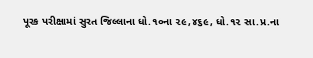પૂરક પરીક્ષામાં સુરત જિલ્લાના ધો.૧૦ના ૨૯,૪૬૯, ધો.૧૨ સા.પ્ર.ના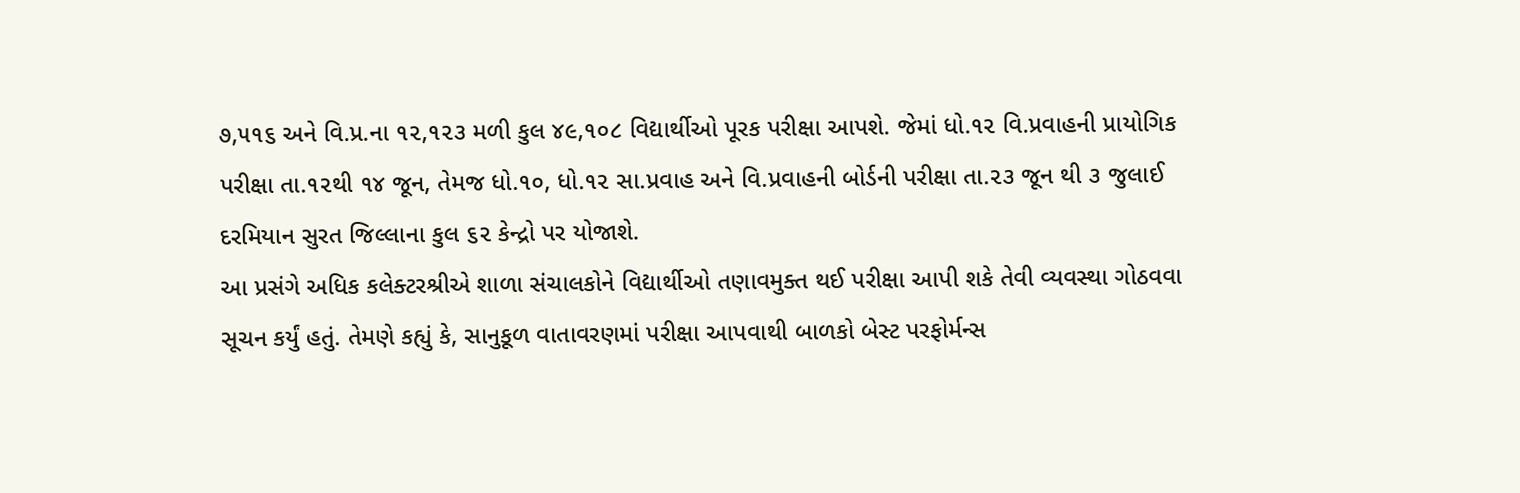૭,૫૧૬ અને વિ.પ્ર.ના ૧૨,૧૨૩ મળી કુલ ૪૯,૧૦૮ વિદ્યાર્થીઓ પૂરક પરીક્ષા આપશે. જેમાં ધો.૧૨ વિ.પ્રવાહની પ્રાયોગિક પરીક્ષા તા.૧૨થી ૧૪ જૂન, તેમજ ધો.૧૦, ધો.૧૨ સા.પ્રવાહ અને વિ.પ્રવાહની બોર્ડની પરીક્ષા તા.૨૩ જૂન થી ૩ જુલાઈ દરમિયાન સુરત જિલ્લાના કુલ ૬૨ કેન્દ્રો પર યોજાશે.
આ પ્રસંગે અધિક કલેક્ટરશ્રીએ શાળા સંચાલકોને વિદ્યાર્થીઓ તણાવમુક્ત થઈ પરીક્ષા આપી શકે તેવી વ્યવસ્થા ગોઠવવા સૂચન કર્યું હતું. તેમણે કહ્યું કે, સાનુકૂળ વાતાવરણમાં પરીક્ષા આપવાથી બાળકો બેસ્ટ પરફોર્મન્સ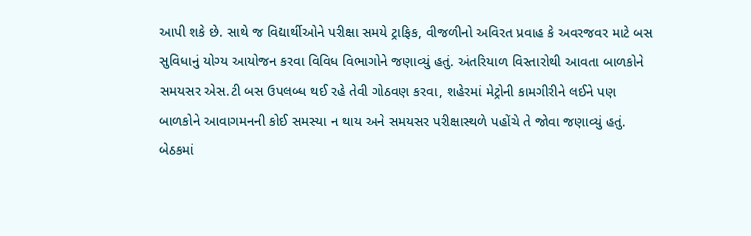આપી શકે છે. સાથે જ વિદ્યાર્થીઓને પરીક્ષા સમયે ટ્રાફિક, વીજળીનો અવિરત પ્રવાહ કે અવરજવર માટે બસ સુવિધાનું યોગ્ય આયોજન કરવા વિવિધ વિભાગોને જણાવ્યું હતું. અંતરિયાળ વિસ્તારોથી આવતા બાળકોને સમયસર એસ.ટી બસ ઉપલબ્ધ થઈ રહે તેવી ગોઠવણ કરવા, શહેરમાં મેટ્રોની કામગીરીને લઈને પણ બાળકોને આવાગમનની કોઈ સમસ્યા ન થાય અને સમયસર પરીક્ષાસ્થળે પહોંચે તે જોવા જણાવ્યું હતું.
બેઠકમાં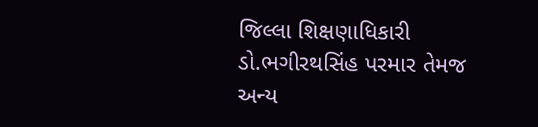જિલ્લા શિક્ષણાધિકારી ડો.ભગીરથસિંહ પરમાર તેમજ અન્ય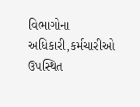વિભાગોના અધિકારી,કર્મચારીઓ ઉપસ્થિત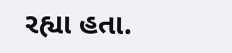રહ્યા હતા.